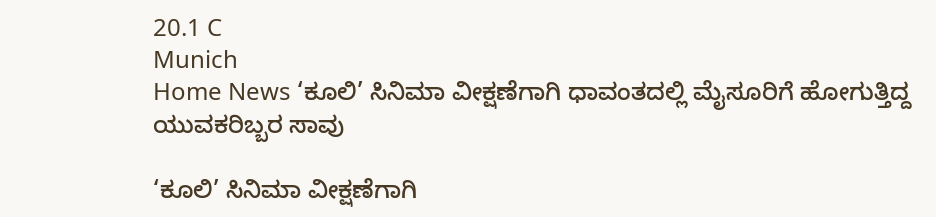20.1 C
Munich
Home News ‘ಕೂಲಿ’ ಸಿನಿಮಾ ವೀಕ್ಷಣೆಗಾಗಿ ಧಾವಂತದಲ್ಲಿ ಮೈಸೂರಿಗೆ ಹೋಗುತ್ತಿದ್ದ ಯುವಕರಿಬ್ಬರ ಸಾವು

‘ಕೂಲಿ’ ಸಿನಿಮಾ ವೀಕ್ಷಣೆಗಾಗಿ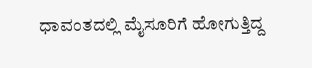ಧಾವಂತದಲ್ಲಿ ಮೈಸೂರಿಗೆ ಹೋಗುತ್ತಿದ್ದ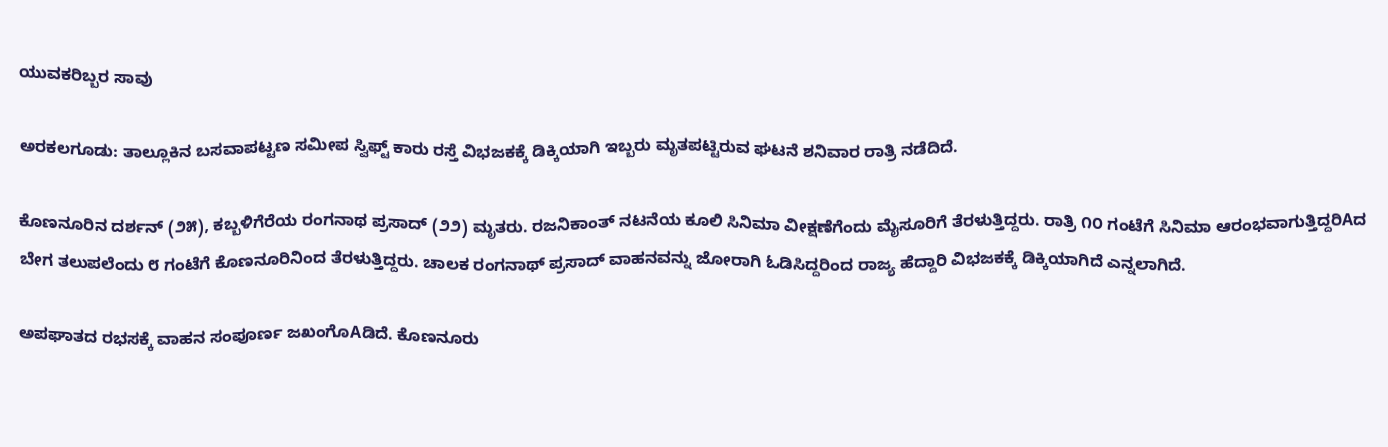ಯುವಕರಿಬ್ಬರ ಸಾವು

ಅರಕಲಗೂಡು: ತಾಲ್ಲೂಕಿನ ಬಸವಾಪಟ್ಟಣ ಸಮೀಪ ಸ್ವಿಫ್ಟ್ ಕಾರು ರಸ್ತೆ ವಿಭಜಕಕ್ಕೆ ಡಿಕ್ಕಿಯಾಗಿ ಇಬ್ಬರು ಮೃತಪಟ್ಟಿರುವ ಘಟನೆ ಶನಿವಾರ ರಾತ್ರಿ ನಡೆದಿದೆ.

ಕೊಣನೂರಿನ ದರ್ಶನ್ (೨೫), ಕಬ್ಬಳಿಗೆರೆಯ ರಂಗನಾಥ ಪ್ರಸಾದ್ (೨೨) ಮೃತರು. ರಜನಿಕಾಂತ್ ನಟನೆಯ ಕೂಲಿ ಸಿನಿಮಾ ವೀಕ್ಷಣೆಗೆಂದು ಮೈಸೂರಿಗೆ ತೆರಳುತ್ತಿದ್ದರು. ರಾತ್ರಿ ೧೦ ಗಂಟೆಗೆ ಸಿನಿಮಾ ಆರಂಭವಾಗುತ್ತಿದ್ದರಿAದ ಬೇಗ ತಲುಪಲೆಂದು ೮ ಗಂಟೆಗೆ ಕೊಣನೂರಿನಿಂದ ತೆರಳುತ್ತಿದ್ದರು. ಚಾಲಕ ರಂಗನಾಥ್ ಪ್ರಸಾದ್ ವಾಹನವನ್ನು ಜೋರಾಗಿ ಓಡಿಸಿದ್ದರಿಂದ ರಾಜ್ಯ ಹೆದ್ದಾರಿ ವಿಭಜಕಕ್ಕೆ ಡಿಕ್ಕಿಯಾಗಿದೆ ಎನ್ನಲಾಗಿದೆ.

ಅಪಘಾತದ ರಭಸಕ್ಕೆ ವಾಹನ ಸಂಪೂರ್ಣ ಜಖಂಗೊAಡಿದೆ. ಕೊಣನೂರು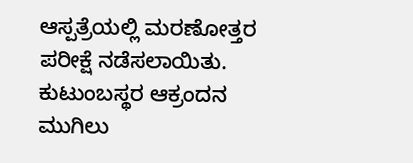ಆಸ್ಪತ್ರೆಯಲ್ಲಿ ಮರಣೋತ್ತರ ಪರೀಕ್ಷೆ ನಡೆಸಲಾಯಿತು. ಕುಟುಂಬಸ್ಥರ ಆಕ್ರಂದನ ಮುಗಿಲು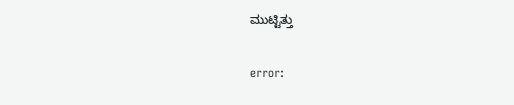ಮುಟ್ಟಿತ್ತು

error: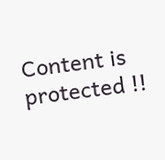Content is protected !!